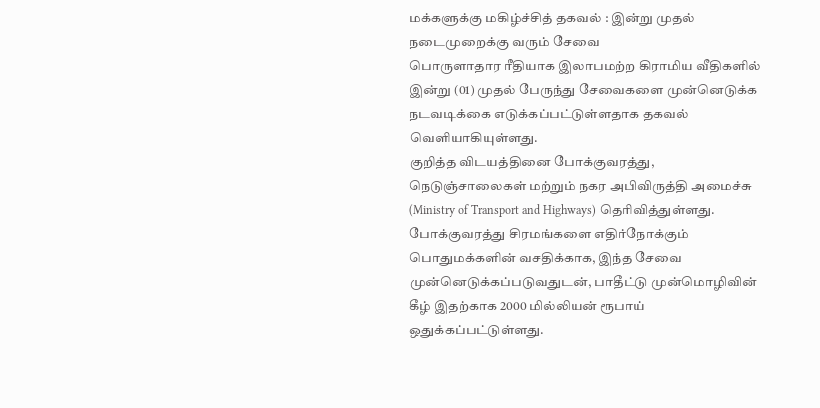மக்களுக்கு மகிழ்ச்சித் தகவல் : இன்று முதல் நடைமுறைக்கு வரும் சேவை
பொருளாதார ரீதியாக இலாபமற்ற கிராமிய வீதிகளில் இன்று (01) முதல் பேருந்து சேவைகளை முன்னெடுக்க நடவடிக்கை எடுக்கப்பட்டுள்ளதாக தகவல் வெளியாகியுள்ளது.
குறித்த விடயத்தினை போக்குவரத்து, நெடுஞ்சாலைகள் மற்றும் நகர அபிவிருத்தி அமைச்சு (Ministry of Transport and Highways) தெரிவித்துள்ளது.
போக்குவரத்து சிரமங்களை எதிர்நோக்கும் பொதுமக்களின் வசதிக்காக, இந்த சேவை முன்னெடுக்கப்படுவதுடன், பாதீட்டு முன்மொழிவின் கீழ் இதற்காக 2000 மில்லியன் ரூபாய் ஒதுக்கப்பட்டுள்ளது.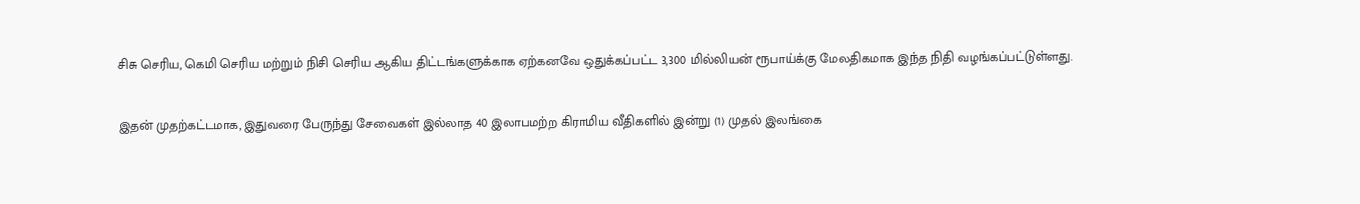சிசு செரிய, கெமி செரிய மற்றும் நிசி செரிய ஆகிய திட்டங்களுக்காக ஏற்கனவே ஒதுக்கப்பட்ட 3,300 மில்லியன் ரூபாய்க்கு மேலதிகமாக இந்த நிதி வழங்கப்பட்டுள்ளது.

இதன் முதற்கட்டமாக, இதுவரை பேருந்து சேவைகள் இல்லாத 40 இலாபமற்ற கிராமிய வீதிகளில் இன்று (1) முதல் இலங்கை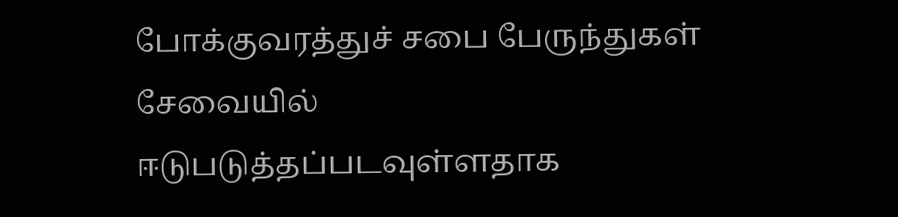போக்குவரத்துச் சபை பேருந்துகள் சேவையில் ஈடுபடுத்தப்படவுள்ளதாக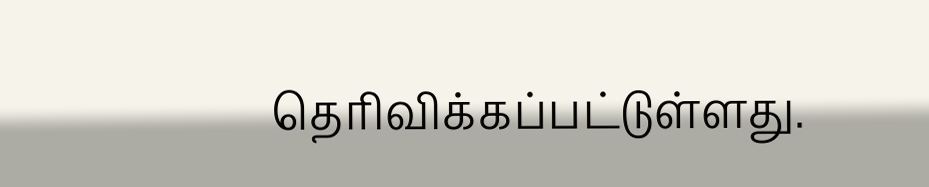தெரிவிக்கப்பட்டுள்ளது.